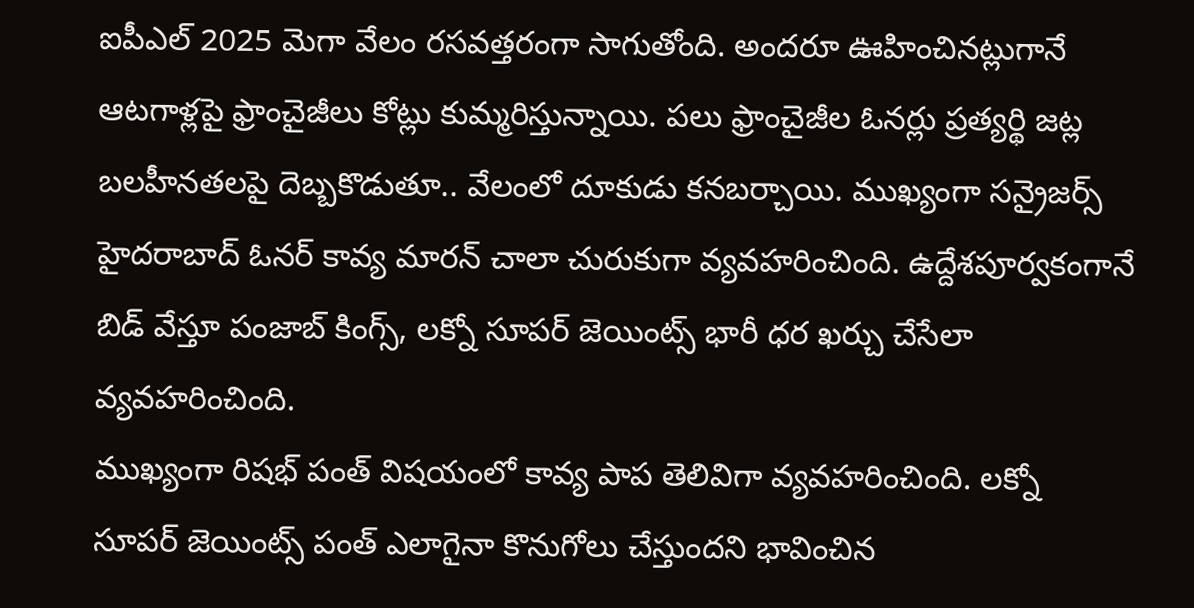ఐపీఎల్ 2025 మెగా వేలం రసవత్తరంగా సాగుతోంది. అందరూ ఊహించినట్లుగానే ఆటగాళ్లపై ఫ్రాంచైజీలు కోట్లు కుమ్మరిస్తున్నాయి. పలు ఫ్రాంచైజీల ఓనర్లు ప్రత్యర్థి జట్ల బలహీనతలపై దెబ్బకొడుతూ.. వేలంలో దూకుడు కనబర్చాయి. ముఖ్యంగా సన్రైజర్స్ హైదరాబాద్ ఓనర్ కావ్య మారన్ చాలా చురుకుగా వ్యవహరించింది. ఉద్దేశపూర్వకంగానే బిడ్ వేస్తూ పంజాబ్ కింగ్స్, లక్నో సూపర్ జెయింట్స్ భారీ ధర ఖర్చు చేసేలా వ్యవహరించింది.
ముఖ్యంగా రిషభ్ పంత్ విషయంలో కావ్య పాప తెలివిగా వ్యవహరించింది. లక్నో సూపర్ జెయింట్స్ పంత్ ఎలాగైనా కొనుగోలు చేస్తుందని భావించిన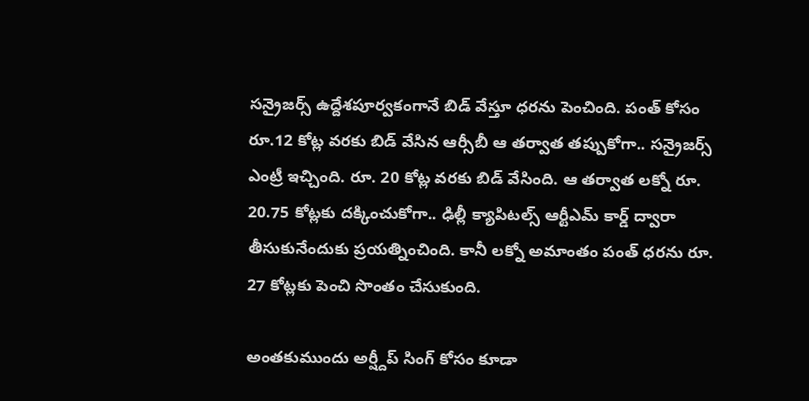సన్రైజర్స్ ఉద్దేశపూర్వకంగానే బిడ్ వేస్తూ ధరను పెంచింది. పంత్ కోసం రూ.12 కోట్ల వరకు బిడ్ వేసిన ఆర్సీబీ ఆ తర్వాత తప్పుకోగా.. సన్రైజర్స్ ఎంట్రీ ఇచ్చింది. రూ. 20 కోట్ల వరకు బిడ్ వేసింది. ఆ తర్వాత లక్నో రూ. 20.75 కోట్లకు దక్కించుకోగా.. ఢిల్లీ క్యాపిటల్స్ ఆర్టీఎమ్ కార్డ్ ద్వారా తీసుకునేందుకు ప్రయత్నించింది. కానీ లక్నో అమాంతం పంత్ ధరను రూ. 27 కోట్లకు పెంచి సొంతం చేసుకుంది.

అంతకుముందు అర్ష్దీప్ సింగ్ కోసం కూడా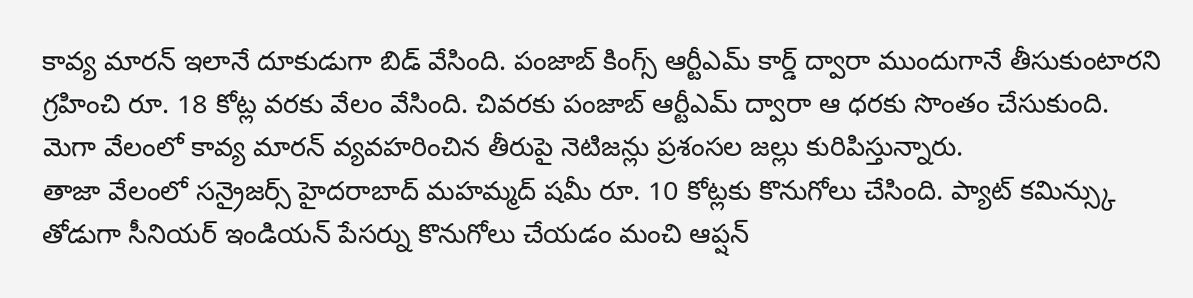కావ్య మారన్ ఇలానే దూకుడుగా బిడ్ వేసింది. పంజాబ్ కింగ్స్ ఆర్టీఎమ్ కార్డ్ ద్వారా ముందుగానే తీసుకుంటారని గ్రహించి రూ. 18 కోట్ల వరకు వేలం వేసింది. చివరకు పంజాబ్ ఆర్టీఎమ్ ద్వారా ఆ ధరకు సొంతం చేసుకుంది. మెగా వేలంలో కావ్య మారన్ వ్యవహరించిన తీరుపై నెటిజన్లు ప్రశంసల జల్లు కురిపిస్తున్నారు.
తాజా వేలంలో సన్రైజర్స్ హైదరాబాద్ మహమ్మద్ షమీ రూ. 10 కోట్లకు కొనుగోలు చేసింది. ప్యాట్ కమిన్స్కు తోడుగా సీనియర్ ఇండియన్ పేసర్ను కొనుగోలు చేయడం మంచి ఆప్షన్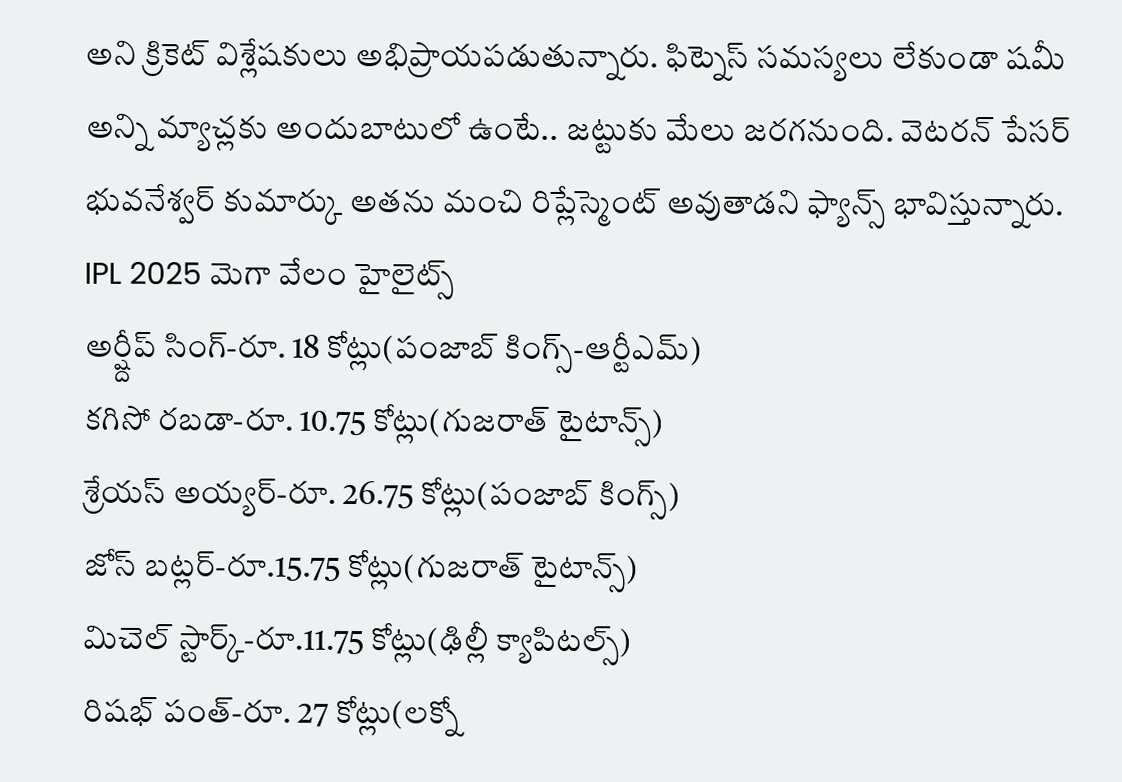అని క్రికెట్ విశ్లేషకులు అభిప్రాయపడుతున్నారు. ఫిట్నెస్ సమస్యలు లేకుండా షమీ అన్ని మ్యాచ్లకు అందుబాటులో ఉంటే.. జట్టుకు మేలు జరగనుంది. వెటరన్ పేసర్ భువనేశ్వర్ కుమార్కు అతను మంచి రిప్లేస్మెంట్ అవుతాడని ఫ్యాన్స్ భావిస్తున్నారు.
IPL 2025 మెగా వేలం హైలైట్స్
అర్ష్దీప్ సింగ్-రూ. 18 కోట్లు(పంజాబ్ కింగ్స్-ఆర్టీఎమ్)
కగిసో రబడా-రూ. 10.75 కోట్లు(గుజరాత్ టైటాన్స్)
శ్రేయస్ అయ్యర్-రూ. 26.75 కోట్లు(పంజాబ్ కింగ్స్)
జోస్ బట్లర్-రూ.15.75 కోట్లు(గుజరాత్ టైటాన్స్)
మిచెల్ స్టార్క్-రూ.11.75 కోట్లు(ఢిల్లీ క్యాపిటల్స్)
రిషభ్ పంత్-రూ. 27 కోట్లు(లక్నో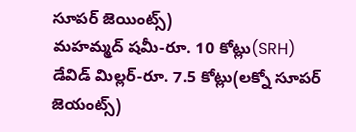సూపర్ జెయింట్స్)
మహమ్మద్ షమీ-రూ. 10 కోట్లు(SRH)
డేవిడ్ మిల్లర్-రూ. 7.5 కోట్లు(లక్నో సూపర్ జెయంట్స్)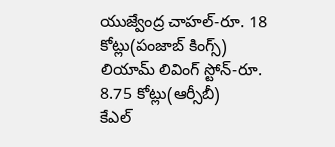యుజ్వేంద్ర చాహల్-రూ. 18 కోట్లు(పంజాబ్ కింగ్స్)
లియామ్ లివింగ్ స్టోన్-రూ. 8.75 కోట్లు(ఆర్సీబీ)
కేఎల్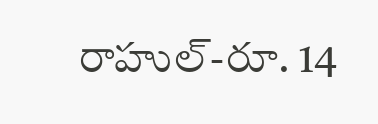రాహుల్-రూ. 14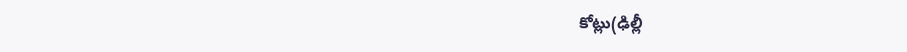కోట్లు(ఢిల్లీ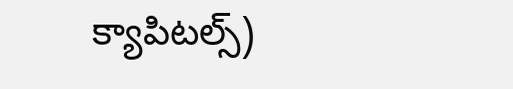క్యాపిటల్స్)